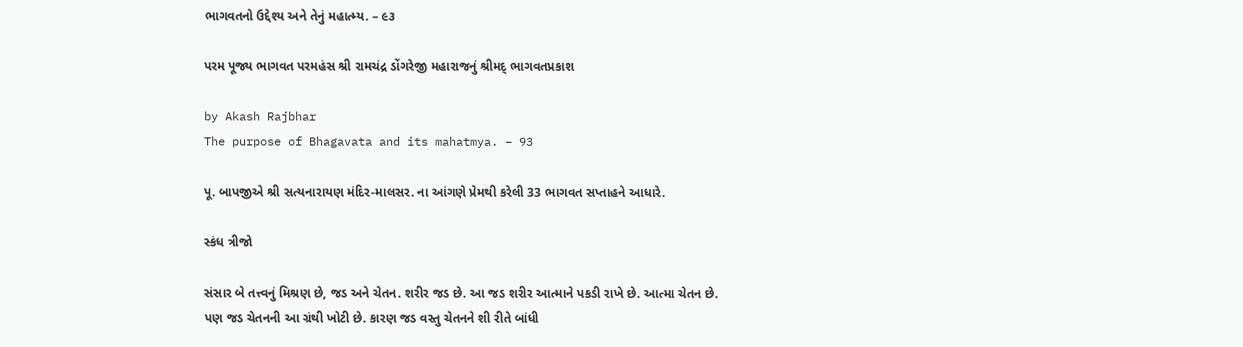ભાગવતનો ઉદ્દેશ્ય અને તેનું મહાત્મ્ય. – ૯૩

પરમ પૂજ્ય ભાગવત પરમહંસ શ્રી રામચંદ્ર ડોંગરેજી મહારાજનું શ્રીમદ્ ભાગવતપ્રકાશ

by Akash Rajbhar
The purpose of Bhagavata and its mahatmya. – 93

પૂ. બાપજીએ શ્રી સત્યનારાયણ મંદિર-માલસર. ના આંગણે પ્રેમથી કરેલી 33 ભાગવત સપ્તાહને આધારે.

સ્કંધ ત્રીજો

સંસાર બે તત્ત્વનું મિશ્રણ છે, જડ અને ચેતન. શરીર જડ છે. આ જડ શરીર આત્માને પકડી રાખે છે. આત્મા ચેતન છે.
પણ જડ ચેતનની આ ગ્રંથી ખોટી છે. કારણ જડ વસ્તુ ચેતનને શી રીતે બાંધી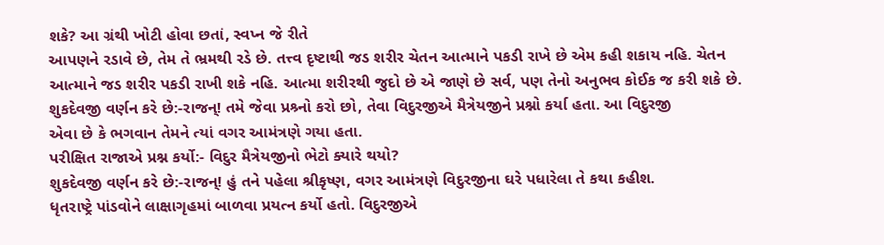શકે? આ ગ્રંથી ખોટી હોવા છતાં, સ્વપ્ન જે રીતે
આપણને રડાવે છે, તેમ તે ભ્રમથી રડે છે. તત્ત્વ દૃષ્ટાથી જડ શરીર ચેતન આત્માને પકડી રાખે છે એમ કહી શકાય નહિ. ચેતન
આત્માને જડ શરીર પકડી રાખી શકે નહિ. આત્મા શરીરથી જુદો છે એ જાણે છે સર્વ, પણ તેનો અનુભવ કોઈક જ કરી શકે છે.
શુકદેવજી વર્ણન કરે છે:-રાજન્! તમે જેવા પ્રશ્ર્નો કરો છો, તેવા વિદુરજીએ મૈત્રેયજીને પ્રશ્નો કર્યા હતા. આ વિદુરજી
એવા છે કે ભગવાન તેમને ત્યાં વગર આમંત્રણે ગયા હતા.
પરીક્ષિત રાજાએ પ્રશ્ન કર્યો:- વિદુર મૈત્રેયજીનો ભેટો ક્યારે થયો?
શુકદેવજી વર્ણન કરે છે:-રાજન્! હું તને પહેલા શ્રીકૃષ્ણ, વગર આમંત્રણે વિદુરજીના ઘરે પધારેલા તે કથા કહીશ.
ધૃતરાષ્ટ્રે પાંડવોને લાક્ષાગૃહમાં બાળવા પ્રયત્ન કર્યો હતો. વિદુરજીએ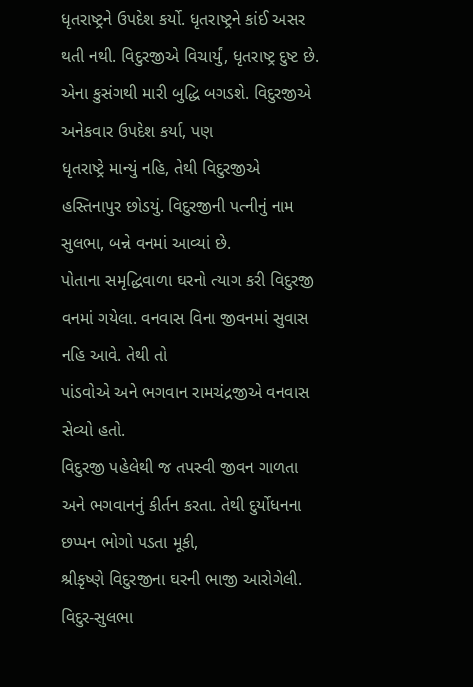ધૃતરાષ્ટ્રને ઉપદેશ કર્યો. ધૃતરાષ્ટ્રને કાંઈ અસર
થતી નથી. વિદુરજીએ વિચાર્યું, ધૃતરાષ્ટ્ર દુષ્ટ છે. એના કુસંગથી મારી બુદ્ધિ બગડશે. વિદુરજીએ અનેકવાર ઉપદેશ કર્યા, પણ
ધૃતરાષ્ટ્રે માન્યું નહિ, તેથી વિદુરજીએ હસ્તિનાપુર છોડયું. વિદુરજીની પત્નીનું નામ સુલભા, બન્ને વનમાં આવ્યાં છે.
પોતાના સમૃદ્ધિવાળા ઘરનો ત્યાગ કરી વિદુરજી વનમાં ગયેલા. વનવાસ વિના જીવનમાં સુવાસ નહિ આવે. તેથી તો
પાંડવોએ અને ભગવાન રામચંદ્રજીએ વનવાસ સેવ્યો હતો.
વિદુરજી પહેલેથી જ તપસ્વી જીવન ગાળતા અને ભગવાનનું કીર્તન કરતા. તેથી દુર્યોધનના છપ્પન ભોગો પડતા મૂકી,
શ્રીકૃષ્ણે વિદુરજીના ઘરની ભાજી આરોગેલી.
વિદુર-સુલભા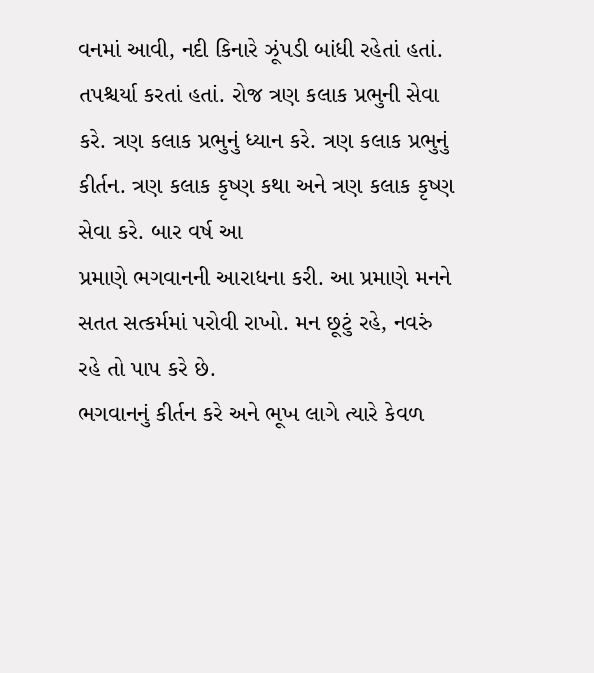વનમાં આવી, નદી કિનારે ઝૂંપડી બાંધી રહેતાં હતાં. તપશ્ચર્યા કરતાં હતાં. રોજ ત્રણ કલાક પ્રભુની સેવા
કરે. ત્રણ કલાક પ્રભુનું ધ્યાન કરે. ત્રણ કલાક પ્રભુનું કીર્તન. ત્રણ કલાક કૃષ્ણ કથા અને ત્રણ કલાક કૃષ્ણ સેવા કરે. બાર વર્ષ આ
પ્રમાણે ભગવાનની આરાધના કરી. આ પ્રમાણે મનને સતત સત્કર્મમાં પરોવી રાખો. મન છૂટું રહે, નવરું રહે તો પાપ કરે છે.
ભગવાનનું કીર્તન કરે અને ભૂખ લાગે ત્યારે કેવળ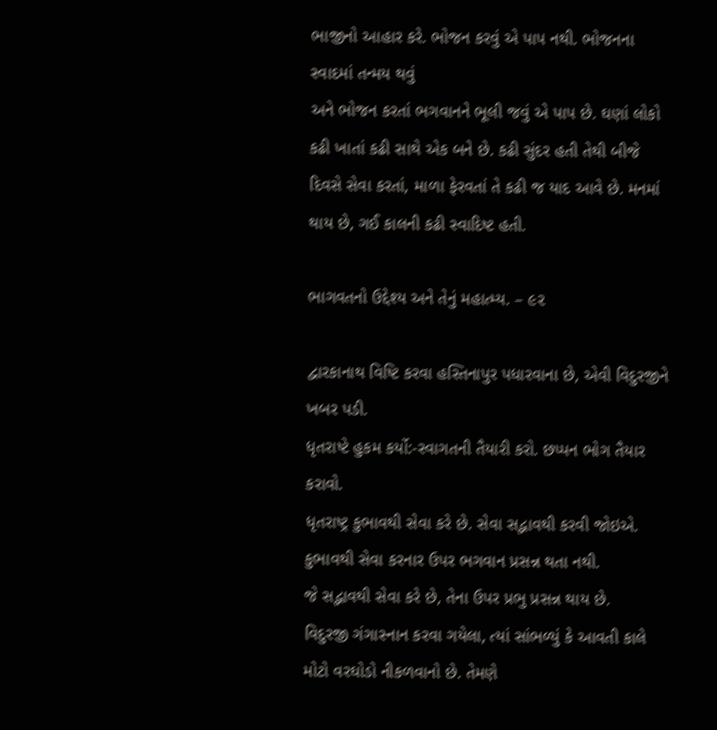ભાજીનો આહાર કરે. ભોજન કરવું એ પાપ નથી. ભોજનના સ્વાદમાં તન્મય થવું
અને ભોજન કરતાં ભગવાનને ભૂલી જવું એ પાપ છે. ઘણાં લોકો કઢી ખાતાં કઢી સાથે એક બને છે. કઢી સુંદર હતી તેથી બીજે
દિવસે સેવા કરતાં, માળા ફેરવતાં તે કઢી જ યાદ આવે છે. મનમાં થાય છે, ગઈ કાલની કઢી સ્વાદિષ્ટ હતી.

ભાગવતનો ઉદ્દેશ્ય અને તેનું મહાત્મ્ય. – ૯૨

દ્વારકાનાથ વિષ્ટિ કરવા હસ્તિનાપુર પધારવાના છે, એવી વિદુરજીને ખબર પડી.
ધૃતરાષ્ટે હુકમ કર્યો:-સ્વાગતની તૈયારી કરો. છપ્પન ભોગ તૈયાર કરાવો.
ધૃતરાષ્ટ્ર કુભાવથી સેવા કરે છે. સેવા સદ્ભાવથી કરવી જોઇએ. કુભાવથી સેવા કરનાર ઉપર ભગવાન પ્રસન્ન થતા નથી.
જે સદ્ભાવથી સેવા કરે છે, તેના ઉપર પ્રભુ પ્રસન્ન થાય છે.
વિદુરજી ગંગાસ્નાન કરવા ગયેલા, ત્યાં સાંભળ્યું કે આવતી કાલે મોટો વરઘોડો નીકળવાનો છે. તેમણે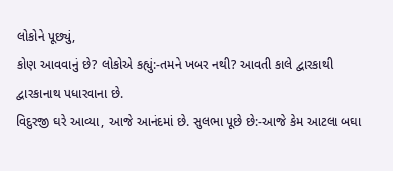લોકોને પૂછ્યું,
કોણ આવવાનું છે? લોકોએ કહ્યું:-તમને ખબર નથી? આવતી કાલે દ્વારકાથી દ્વારકાનાથ પધારવાના છે.
વિદુરજી ઘરે આવ્યા, આજે આનંદમાં છે. સુલભા પૂછે છે:-આજે કેમ આટલા બઘા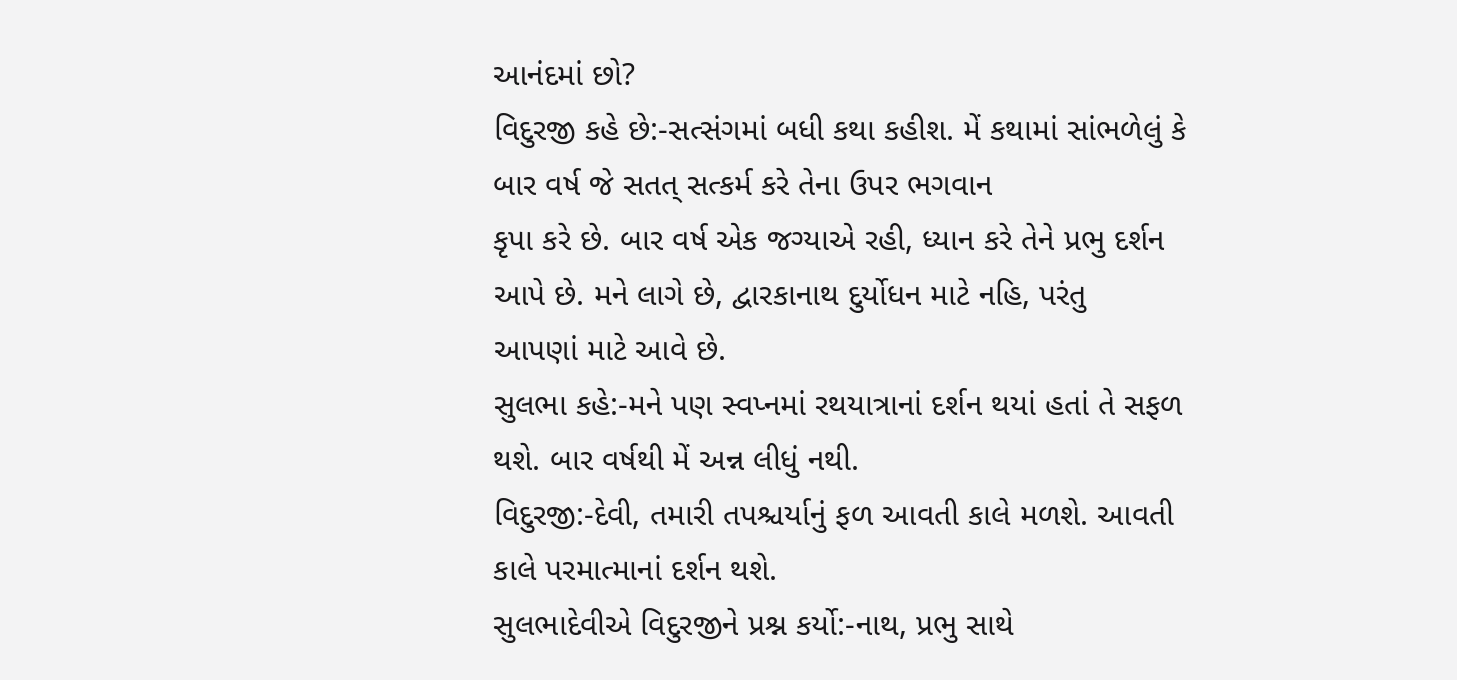આનંદમાં છો?
વિદુરજી કહે છે:-સત્સંગમાં બધી કથા કહીશ. મેં કથામાં સાંભળેલું કે બાર વર્ષ જે સતત્ સત્કર્મ કરે તેના ઉપર ભગવાન
કૃપા કરે છે. બાર વર્ષ એક જગ્યાએ રહી, ધ્યાન કરે તેને પ્રભુ દર્શન આપે છે. મને લાગે છે, દ્વારકાનાથ દુર્યોધન માટે નહિ, પરંતુ
આપણાં માટે આવે છે.
સુલભા કહે:-મને પણ સ્વપ્નમાં રથયાત્રાનાં દર્શન થયાં હતાં તે સફળ થશે. બાર વર્ષથી મેં અન્ન લીધું નથી.
વિદુરજી:-દેવી, તમારી તપશ્ચર્યાનું ફળ આવતી કાલે મળશે. આવતી કાલે પરમાત્માનાં દર્શન થશે.
સુલભાદેવીએ વિદુરજીને પ્રશ્ન કર્યો:-નાથ, પ્રભુ સાથે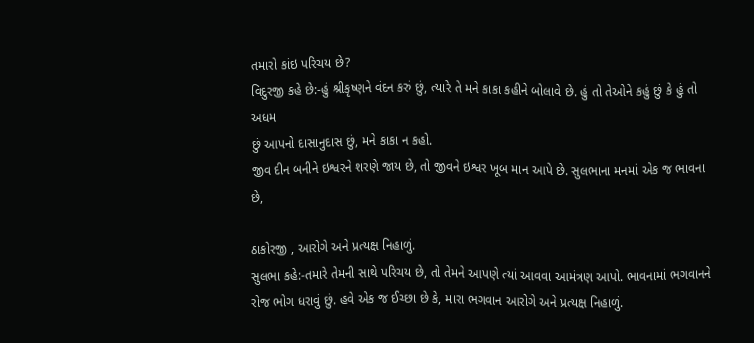તમારો કાંઇ પરિચય છે?
વિદુરજી કહે છે:-હું શ્રીકૃષ્ણને વંદન કરું છું, ત્યારે તે મને કાકા કહીને બોલાવે છે. હું તો તેઓને કહું છું કે હું તો અધમ
છું આપનો દાસાનુદાસ છું, મને કાકા ન કહો.
જીવ દીન બનીને ઇશ્વરને શરણે જાય છે, તો જીવને ઇશ્વર ખૂબ માન આપે છે. સુલભાના મનમાં એક જ ભાવના છે,

ઠાકોરજી , આરોગે અને પ્રત્યક્ષ નિહાળું.
સુલભા કહે:-તમારે તેમની સાથે પરિચય છે, તો તેમને આપણે ત્યાં આવવા આમંત્રણ આપો. ભાવનામાં ભગવાનને
રોજ ભોગ ધરાવું છું. હવે એક જ ઈચ્છા છે કે, મારા ભગવાન આરોગે અને પ્રત્યક્ષ નિહાળું.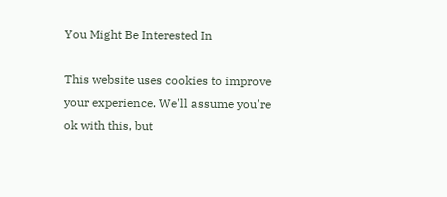You Might Be Interested In

This website uses cookies to improve your experience. We'll assume you're ok with this, but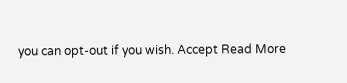you can opt-out if you wish. Accept Read More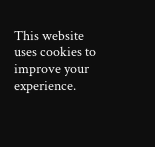This website uses cookies to improve your experience.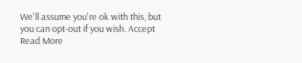We'll assume you're ok with this, but you can opt-out if you wish. Accept Read More